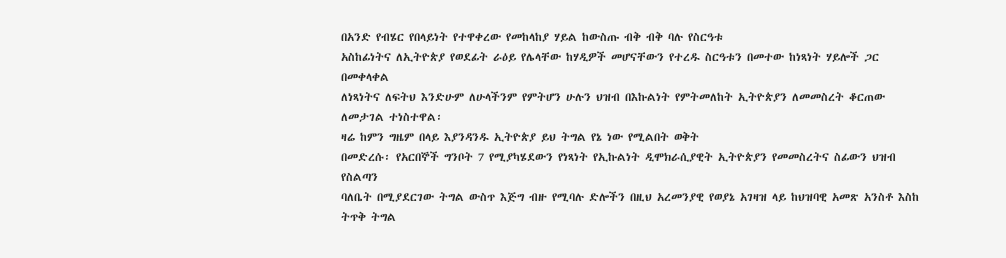በአንድ የብሄር የበላይነት የተዋቀረው የመከላከያ ሃይል ከውስጡ ብቅ ብቅ ባሉ የስርዓቱ
አስከፊነትና ለኢትዮጵያ የወደፊት ራዕይ የሌላቸው ከሃዲዎች መሆናቸውን የተረዱ ስርዓቱን በመተው ከነጻነት ሃይሎች ጋር በመቀላቀል
ለነጻነትና ለፍትህ እንድሁም ለሁላችንም የምትሆን ሁሉን ህዝብ በእኩልነት የምትመለከት ኢትዮጵያን ለመመስረት ቆርጠው ለመታገል ተነስተዋል፡
ዛሬ ከምን ግዜም በላይ እያንዳንዱ ኢትዮጵያ ይህ ትግል የኔ ነው የሚልበት ወቅት
በመድረሱ፡ የአርበኞች ግንቦት 7 የሚያካሄደውን የነጻነት የኢኩልነት ዲሞክራሲያዊት ኢትዮጵያን የመመስረትና ስፊውን ህዝብ የስልጣን
ባለቤት በሚያደርገው ትግል ውስጥ እጅግ ብዙ የሚባሉ ድሎችን በዚህ አረመንያዊ የወያኔ አገዛዝ ላይ ከህዝባዊ አመጽ አንስቶ እስከ
ትጥቅ ትግል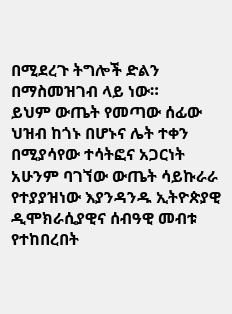በሚደረጉ ትግሎች ድልን በማስመዝገብ ላይ ነው።
ይህም ውጤት የመጣው ሰፊው ህዝብ ከጎኑ በሆኑና ሌት ተቀን በሚያሳየው ተሳትፎና አጋርነት
አሁንም ባገኘው ውጤት ሳይኩራራ የተያያዝነው እያንዳንዱ ኢትዮጵያዊ
ዲሞክራሲያዊና ሰብዓዊ መብቱ የተከበረበት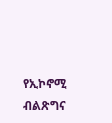የኢኮኖሚ ብልጽግና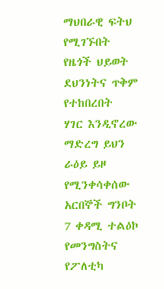ማህበራዊ ፍትህ የሚገኙበት የዜጎች ህይወት ደህንነትና ጥቅም የተከበረበት
ሃገር እንዲኖረው ማድረግ ይህን ራዕይ ይዞ የሚንቀሳቀሰው አርበኞች ግንቦት 7 ቀዳሚ ተልዕኮ የመንግስትና የፖለቲካ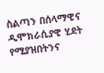ስልጣን በሰላማዊና
ዲሞክራሲያዊ ሂደት የሚያዝበትንና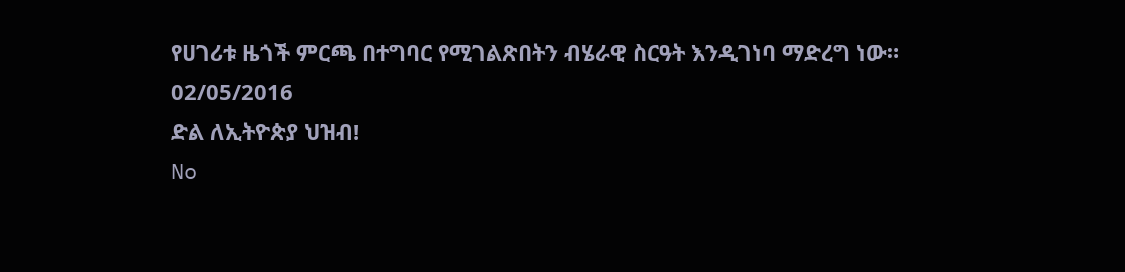የሀገሪቱ ዜጎች ምርጫ በተግባር የሚገልጽበትን ብሄራዊ ስርዓት እንዲገነባ ማድረግ ነው።
02/05/2016
ድል ለኢትዮጵያ ህዝብ!
No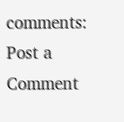comments:
Post a Comment